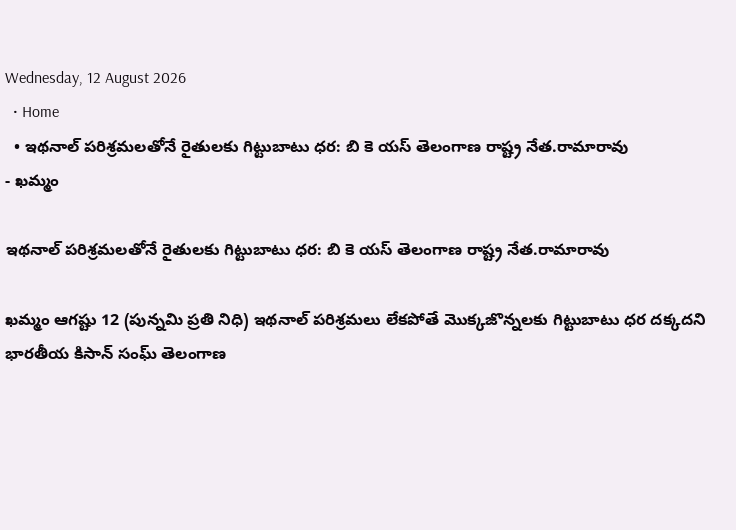Wednesday, 12 August 2026
  • Home
  • ఇథనాల్ పరిశ్రమలతోనే రైతులకు గిట్టుబాటు ధర: బి కె యస్ తెలంగాణ రాష్ట్ర నేత.రామారావు
- ఖమ్మం

ఇథనాల్ పరిశ్రమలతోనే రైతులకు గిట్టుబాటు ధర: బి కె యస్ తెలంగాణ రాష్ట్ర నేత.రామారావు

ఖమ్మం ఆగష్టు 12 (పున్నమి ప్రతి నిధి) ఇథనాల్ పరిశ్రమలు లేకపోతే మొక్కజొన్నలకు గిట్టుబాటు ధర దక్కదని భారతీయ కిసాన్ సంఘ్ తెలంగాణ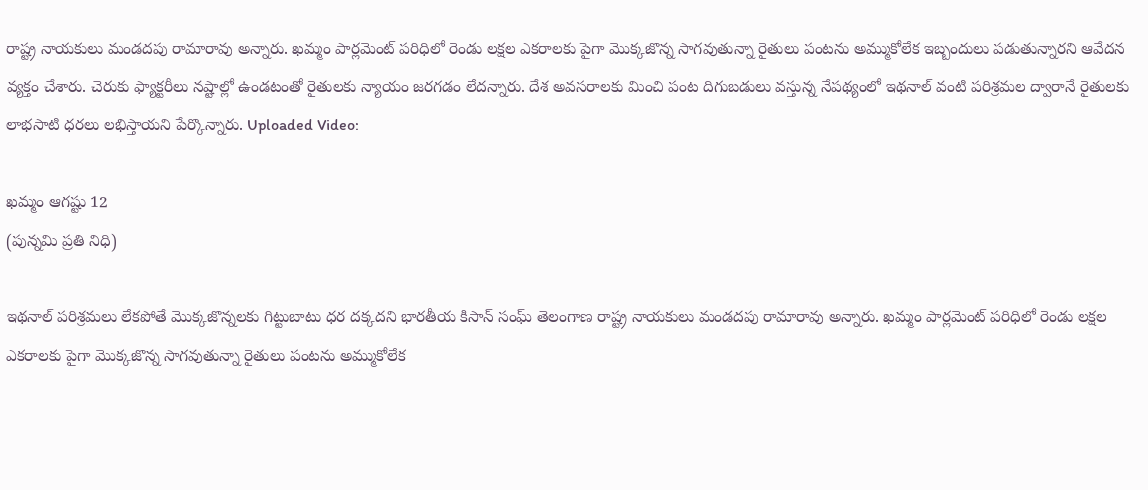రాష్ట్ర నాయకులు మండదపు రామారావు అన్నారు. ఖమ్మం పార్లమెంట్ పరిధిలో రెండు లక్షల ఎకరాలకు పైగా మొక్కజొన్న సాగవుతున్నా రైతులు పంటను అమ్ముకోలేక ఇబ్బందులు పడుతున్నారని ఆవేదన వ్యక్తం చేశారు. చెరుకు ఫ్యాక్టరీలు నష్టాల్లో ఉండటంతో రైతులకు న్యాయం జరగడం లేదన్నారు. దేశ అవసరాలకు మించి పంట దిగుబడులు వస్తున్న నేపథ్యంలో ఇథనాల్ వంటి పరిశ్రమల ద్వారానే రైతులకు లాభసాటి ధరలు లభిస్తాయని పేర్కొన్నారు. Uploaded Video:

ఖమ్మం ఆగష్టు 12
(పున్నమి ప్రతి నిధి)

ఇథనాల్ పరిశ్రమలు లేకపోతే మొక్కజొన్నలకు గిట్టుబాటు ధర దక్కదని భారతీయ కిసాన్ సంఘ్ తెలంగాణ రాష్ట్ర నాయకులు మండదపు రామారావు అన్నారు. ఖమ్మం పార్లమెంట్ పరిధిలో రెండు లక్షల ఎకరాలకు పైగా మొక్కజొన్న సాగవుతున్నా రైతులు పంటను అమ్ముకోలేక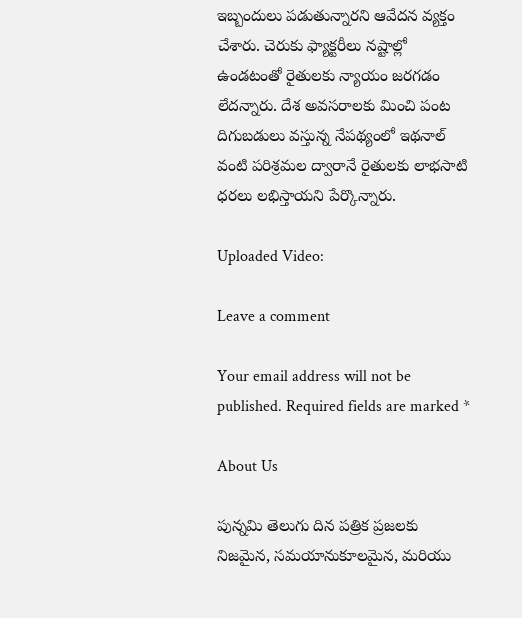ఇబ్బందులు పడుతున్నారని ఆవేదన వ్యక్తం చేశారు. చెరుకు ఫ్యాక్టరీలు నష్టాల్లో ఉండటంతో రైతులకు న్యాయం జరగడం లేదన్నారు. దేశ అవసరాలకు మించి పంట దిగుబడులు వస్తున్న నేపథ్యంలో ఇథనాల్ వంటి పరిశ్రమల ద్వారానే రైతులకు లాభసాటి ధరలు లభిస్తాయని పేర్కొన్నారు.

Uploaded Video:

Leave a comment

Your email address will not be published. Required fields are marked *

About Us

పున్నమి తెలుగు దిన పత్రిక ప్రజలకు నిజమైన, సమయానుకూలమైన, మరియు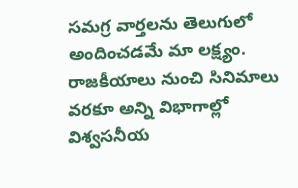సమగ్ర వార్తలను తెలుగులో అందించడమే మా లక్ష్యం.
రాజకీయాలు నుంచి సినిమాలు వరకూ అన్ని విభాగాల్లో విశ్వసనీయ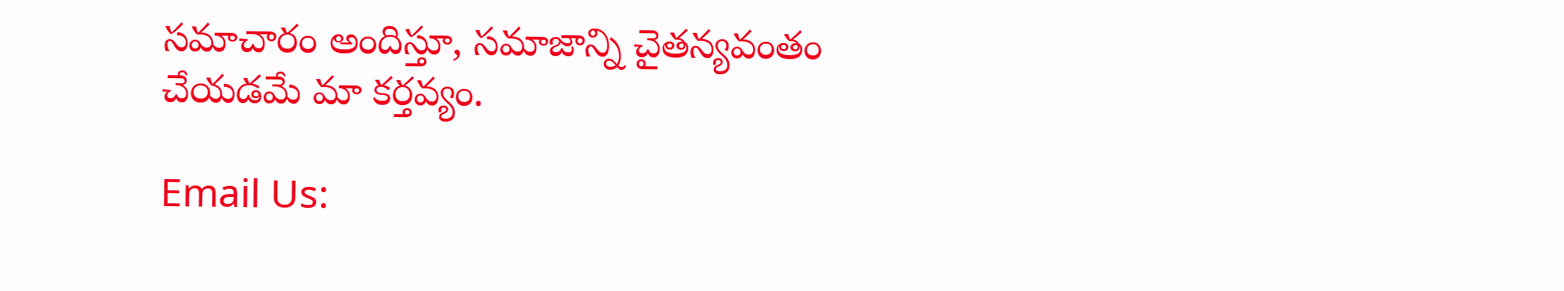సమాచారం అందిస్తూ, సమాజాన్ని చైతన్యవంతం చేయడమే మా కర్తవ్యం.

Email Us: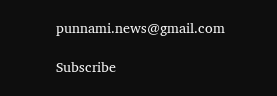punnami.news@gmail.com

Subscribe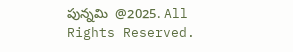పున్నమి  @2025. All Rights Reserved.